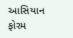આસિયાન ફોરમ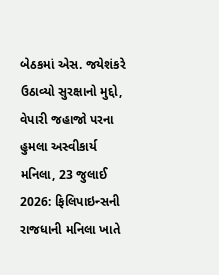બેઠકમાં એસ. જયેશંકરે ઉઠાવ્યો સુરક્ષાનો મુદ્દો, વેપારી જહાજો પરના હુમલા અસ્વીકાર્ય
મનિલા, 23 જુલાઈ 2026: ફિલિપાઇન્સની રાજધાની મનિલા ખાતે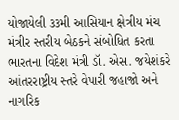યોજાયેલી ૩૩મી આસિયાન ક્ષેત્રીય મંચ મંત્રીર સ્તરીય બેઠકને સંબોધિત કરતા ભારતના વિદેશ મંત્રી ડૉ. એસ. જયેશંકરે આંતરરાષ્ટ્રીય સ્તરે વેપારી જહાજો અને નાગરિક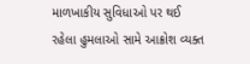માળખાકીય સુવિધાઓ પર થઈ રહેલા હુમલાઓ સામે આક્રોશ વ્યક્ત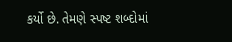કર્યો છે. તેમણે સ્પષ્ટ શબ્દોમાં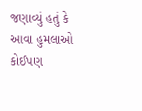જણાવ્યું હતું કે આવા હુમલાઓ કોઈપણ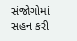સંજોગોમાં સહન કરી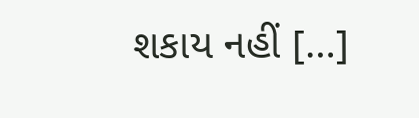શકાય નહીં […]